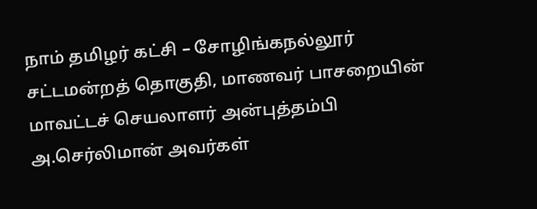நாம் தமிழர் கட்சி – சோழிங்கநல்லூர் சட்டமன்றத் தொகுதி, மாணவர் பாசறையின் மாவட்டச் செயலாளர் அன்புத்தம்பி அ.செர்லிமான் அவர்கள்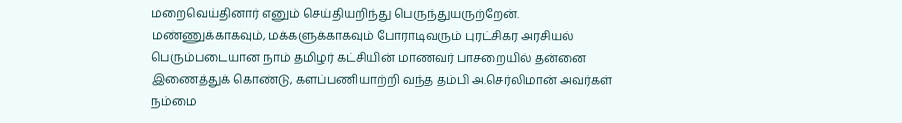மறைவெய்தினார் எனும் செய்தியறிந்து பெருந்துயருற்றேன்.
மண்ணுக்காகவும், மக்களுக்காகவும் போராடிவரும் புரட்சிகர அரசியல் பெரும்படையான நாம் தமிழர் கட்சியின் மாணவர் பாசறையில் தன்னை இணைத்துக் கொண்டு, களப்பணியாற்றி வந்த தம்பி அ.செர்லிமான் அவர்கள் நம்மை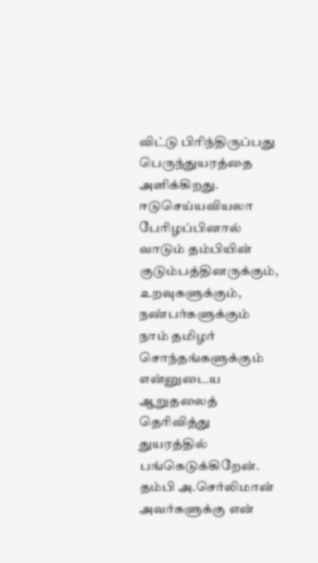விட்டு பிரிந்திருப்பது பெருந்துயரத்தை அளிக்கிறது.
ஈடுசெய்யவியலா பேரிழப்பினால் வாடும் தம்பியின் குடும்பத்தினருக்கும், உறவுகளுக்கும், நண்பர்களுக்கும் நாம் தமிழர் சொந்தங்களுக்கும் என்னுடைய ஆறுதலைத் தெரிவித்து துயரத்தில் பங்கெடுக்கிறேன்.
தம்பி அ.செர்லிமான் அவர்களுக்கு என்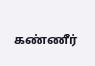கண்ணீர்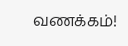வணக்கம்!